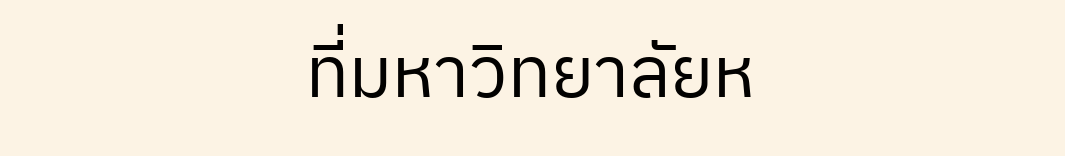ที่มหาวิทยาลัยห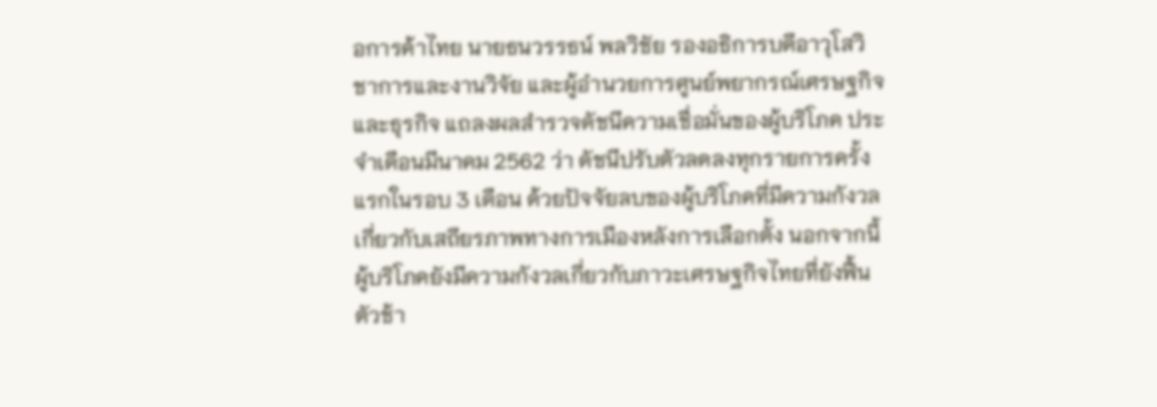อการค้าไทย นายธนวรรธน์ พลวิชัย รองอธิการบดีอาวุโสวิชาการและงานวิจัย และผู้อำนวยการศูนย์พยากรณ์เศรษฐกิจและธุรกิจ แถลงผลสำรวจดัชนีความเชื่อมั่นของผู้บริโภค ประจำเดือนมีนาคม 2562 ว่า ดัชนีปรับตัวลดลงทุกรายการครั้งแรกในรอบ 3 เดือน ด้วยปัจจัยลบของผู้บริโภคที่มีความกังวลเกี่ยวกับเสถียรภาพทางการเมืองหลังการเลือกตั้ง นอกจากนี้ ผู้บริโภคยังมีความกังวลเกี่ยวกับภาวะเศรษฐกิจไทยที่ยังฟื้นตัวช้า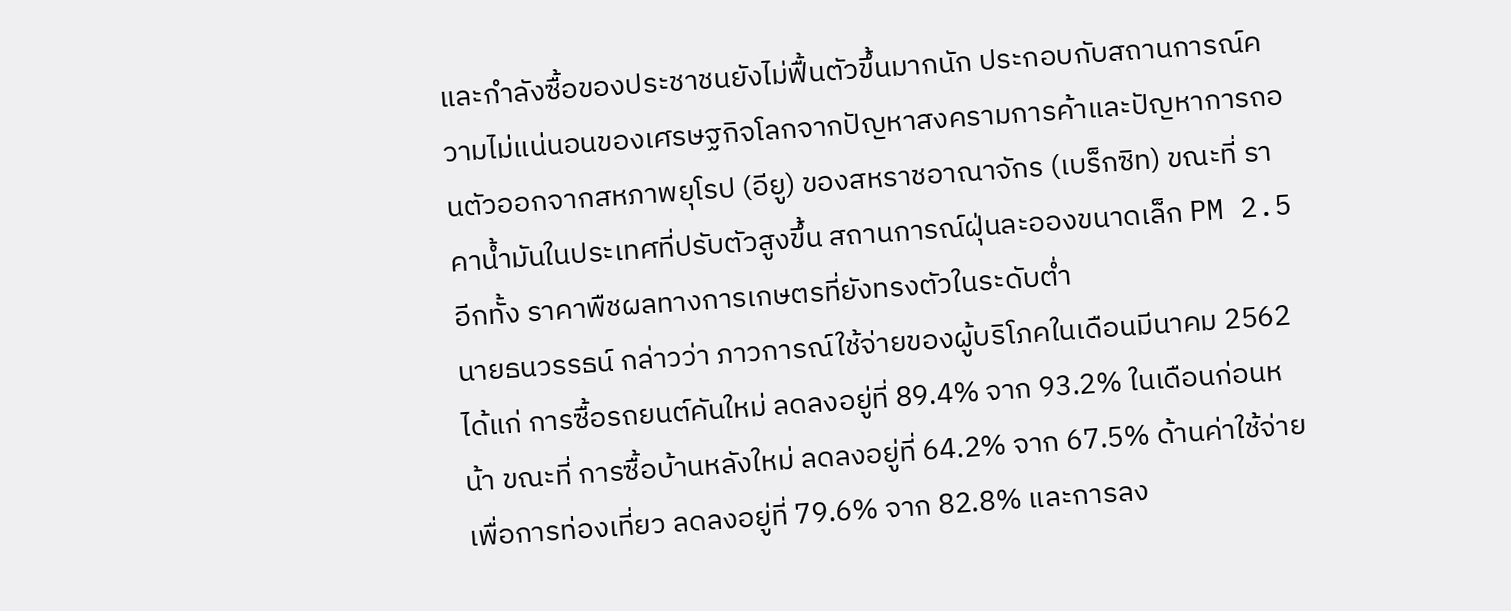และกำลังซื้อของประชาชนยังไม่ฟื้นตัวขึ้นมากนัก ประกอบกับสถานการณ์ความไม่แน่นอนของเศรษฐกิจโลกจากปัญหาสงครามการค้าและปัญหาการถอนตัวออกจากสหภาพยุโรป (อียู) ของสหราชอาณาจักร (เบร็กซิท) ขณะที่ ราคาน้ำมันในประเทศที่ปรับตัวสูงขึ้น สถานการณ์ฝุ่นละอองขนาดเล็ก PM 2.5 อีกทั้ง ราคาพืชผลทางการเกษตรที่ยังทรงตัวในระดับต่ำ
นายธนวรรธน์ กล่าวว่า ภาวการณ์ใช้จ่ายของผู้บริโภคในเดือนมีนาคม 2562 ได้แก่ การซื้อรถยนต์คันใหม่ ลดลงอยู่ที่ 89.4% จาก 93.2% ในเดือนก่อนหน้า ขณะที่ การซื้อบ้านหลังใหม่ ลดลงอยู่ที่ 64.2% จาก 67.5% ด้านค่าใช้จ่ายเพื่อการท่องเที่ยว ลดลงอยู่ที่ 79.6% จาก 82.8% และการลง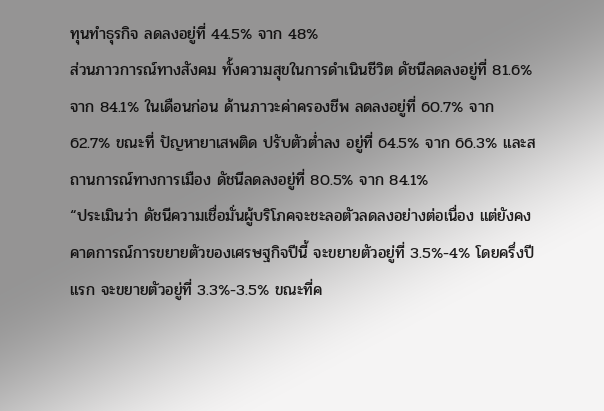ทุนทำธุรกิจ ลดลงอยู่ที่ 44.5% จาก 48%
ส่วนภาวการณ์ทางสังคม ทั้งความสุขในการดำเนินชีวิต ดัชนีลดลงอยู่ที่ 81.6% จาก 84.1% ในเดือนก่อน ด้านภาวะค่าครองชีพ ลดลงอยู่ที่ 60.7% จาก 62.7% ขณะที่ ปัญหายาเสพติด ปรับตัวต่ำลง อยู่ที่ 64.5% จาก 66.3% และสถานการณ์ทางการเมือง ดัชนีลดลงอยู่ที่ 80.5% จาก 84.1%
“ประเมินว่า ดัชนีความเชื่อมั่นผู้บริโภคจะชะลอตัวลดลงอย่างต่อเนื่อง แต่ยังคงคาดการณ์การขยายตัวของเศรษฐกิจปีนี้ จะขยายตัวอยู่ที่ 3.5%-4% โดยครึ่งปีแรก จะขยายตัวอยู่ที่ 3.3%-3.5% ขณะที่ค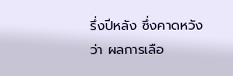รึ่งปีหลัง ซึ่งคาดหวังว่า ผลการเลือ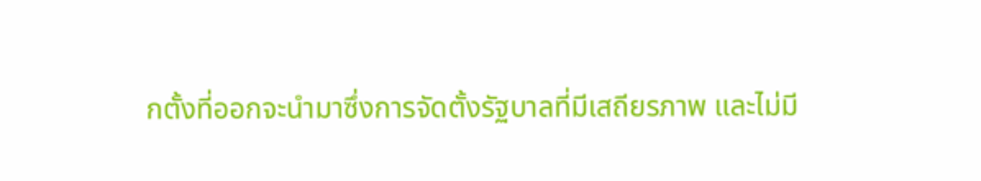กตั้งที่ออกจะนำมาซึ่งการจัดตั้งรัฐบาลที่มีเสถียรภาพ และไม่มี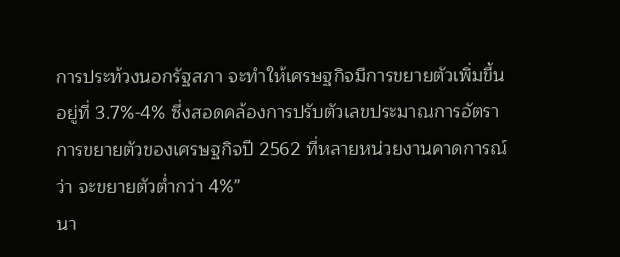การประท้วงนอกรัฐสภา จะทำให้เศรษฐกิจมีการขยายตัวเพิ่มขึ้น อยู่ที่ 3.7%-4% ซึ่งสอดคล้องการปรับตัวเลขประมาณการอัตราการขยายตัวของเศรษฐกิจปี 2562 ที่หลายหน่วยงานคาดการณ์ว่า จะขยายตัวต่ำกว่า 4%”
นา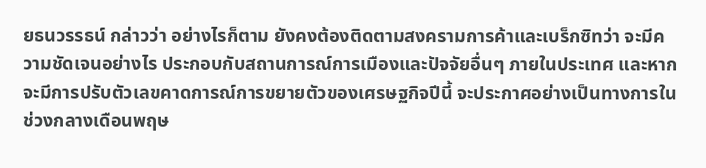ยธนวรรธน์ กล่าวว่า อย่างไรก็ตาม ยังคงต้องติดตามสงครามการค้าและเบร็กซิทว่า จะมีความชัดเจนอย่างไร ประกอบกับสถานการณ์การเมืองและปัจจัยอื่นๆ ภายในประเทศ และหากจะมีการปรับตัวเลขคาดการณ์การขยายตัวของเศรษฐกิจปีนี้ จะประกาศอย่างเป็นทางการในช่วงกลางเดือนพฤษ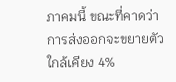ภาคมนี้ ขณะที่คาดว่าการส่งออกจะขยายตัวใกล้เคียง 4%